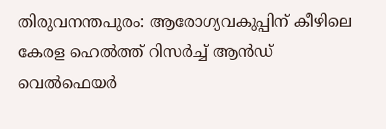തിരുവനന്തപുരം: ആരോഗ്യവകുപ്പിന് കീഴിലെ കേരള ഹെൽത്ത് റിസർച്ച് ആൻഡ് വെൽഫെയർ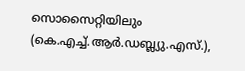സൊസൈറ്റിയിലും (കെ.എച്ച്.ആർ.ഡബ്ല്യു.എസ്.),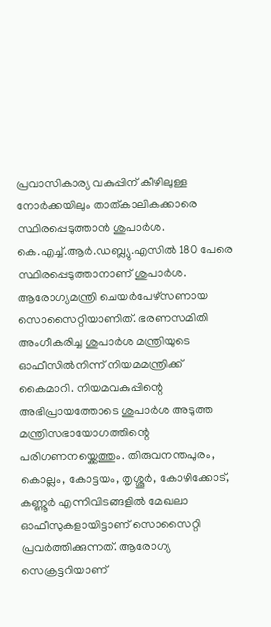പ്രവാസികാര്യ വകുപ്പിന് കീഴിലുള്ള നോർക്കയിലും താത്കാലികക്കാരെ സ്ഥിരപ്പെടുത്താൻ ശുപാർശ. കെ.എച്ച്.ആർ.ഡബ്ല്യു.എസിൽ 180 പേരെ സ്ഥിരപ്പെടുത്താനാണ് ശുപാർശ. ആരോഗ്യമന്ത്രി ചെയർപേഴ്സണായ സൊസൈറ്റിയാണിത്. ഭരണസമിതി അംഗീകരിച്ച ശുപാർശ മന്ത്രിയുടെ ഓഫീസിൽനിന്ന് നിയമമന്ത്രിക്ക് കൈമാറി. നിയമവകുപ്പിന്റെ അഭിപ്രായത്തോടെ ശുപാർശ അടുത്ത മന്ത്രിസഭായോഗത്തിന്റെ പരിഗണനയ്ക്കെത്തും. തിരുവനന്തപുരം, കൊല്ലം, കോട്ടയം, തൃശ്ശൂർ, കോഴിക്കോട്, കണ്ണൂർ എന്നിവിടങ്ങളിൽ മേഖലാ ഓഫീസുകളായിട്ടാണ് സൊസൈറ്റി പ്രവർത്തിക്കുന്നത്. ആരോഗ്യ സെക്രട്ടറിയാണ്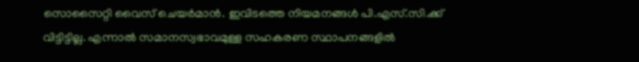സൊസൈറ്റി വൈസ് ചെയർമാൻ. ഇവിടത്തെ നിയമനങ്ങൾ പി.എസ്.സി.ക്ക് വിട്ടിട്ടില്ല. എന്നാൽ സമാനസ്വഭാവമുള്ള സഹകരണ സ്ഥാപനങ്ങളിൽ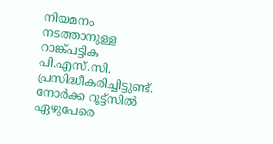നിയമനം നടത്താനുള്ള റാങ്ക്പട്ടിക പി.എസ്.സി. പ്രസിദ്ധീകരിച്ചിട്ടുണ്ട്. നോർക്ക റൂട്ട്സിൽ ഏഴുപേരെ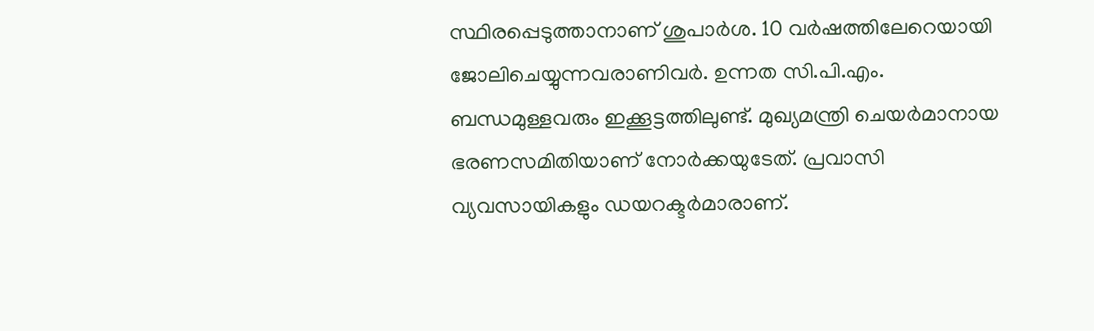സ്ഥിരപ്പെടുത്താനാണ് ശുപാർശ. 10 വർഷത്തിലേറെയായി ജോലിചെയ്യുന്നവരാണിവർ. ഉന്നത സി.പി.എം. ബന്ധമുള്ളവരും ഇക്കൂട്ടത്തിലുണ്ട്. മുഖ്യമന്ത്രി ചെയർമാനായ ഭരണസമിതിയാണ് നോർക്കയുടേത്. പ്രവാസി വ്യവസായികളും ഡയറക്ടർമാരാണ്.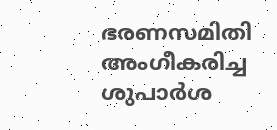ഭരണസമിതി അംഗീകരിച്ച ശുപാർശ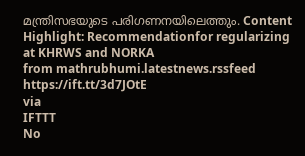മന്ത്രിസഭയുടെ പരിഗണനയിലെത്തും. Content Highlight: Recommendationfor regularizing at KHRWS and NORKA
from mathrubhumi.latestnews.rssfeed https://ift.tt/3d7JOtE
via
IFTTT
No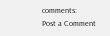comments:
Post a Comment